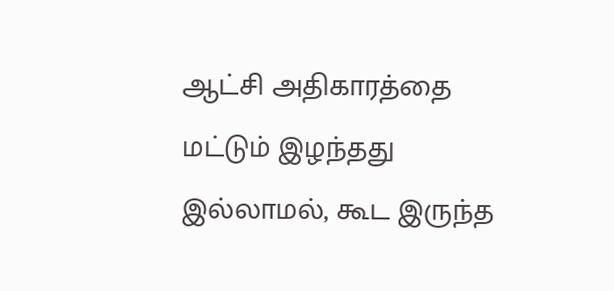ஆட்சி அதிகாரத்தை மட்டும் இழந்தது இல்லாமல், கூட இருந்த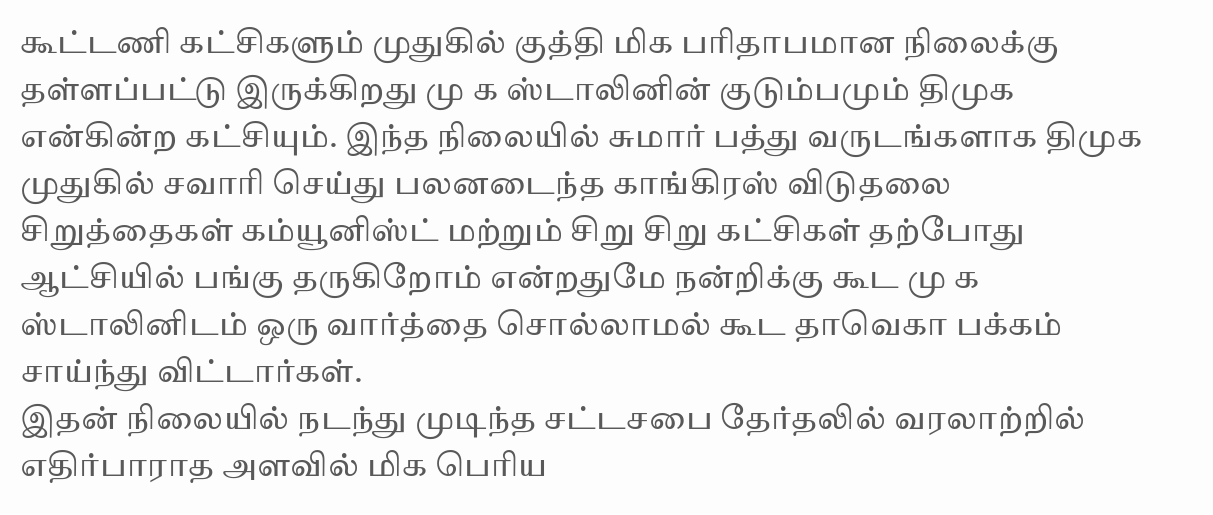கூட்டணி கட்சிகளும் முதுகில் குத்தி மிக பரிதாபமான நிலைக்கு தள்ளப்பட்டு இருக்கிறது மு க ஸ்டாலினின் குடும்பமும் திமுக என்கின்ற கட்சியும். இந்த நிலையில் சுமார் பத்து வருடங்களாக திமுக முதுகில் சவாரி செய்து பலனடைந்த காங்கிரஸ் விடுதலை சிறுத்தைகள் கம்யூனிஸ்ட் மற்றும் சிறு சிறு கட்சிகள் தற்போது ஆட்சியில் பங்கு தருகிறோம் என்றதுமே நன்றிக்கு கூட மு க ஸ்டாலினிடம் ஒரு வார்த்தை சொல்லாமல் கூட தாவெகா பக்கம் சாய்ந்து விட்டார்கள்.
இதன் நிலையில் நடந்து முடிந்த சட்டசபை தேர்தலில் வரலாற்றில் எதிர்பாராத அளவில் மிக பெரிய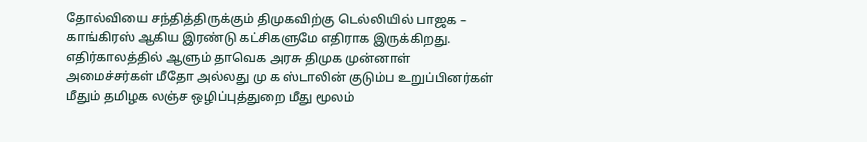தோல்வியை சந்தித்திருக்கும் திமுகவிற்கு டெல்லியில் பாஜக – காங்கிரஸ் ஆகிய இரண்டு கட்சிகளுமே எதிராக இருக்கிறது. எதிர்காலத்தில் ஆளும் தாவெக அரசு திமுக முன்னாள் அமைச்சர்கள் மீதோ அல்லது மு க ஸ்டாலின் குடும்ப உறுப்பினர்கள் மீதும் தமிழக லஞ்ச ஒழிப்புத்துறை மீது மூலம்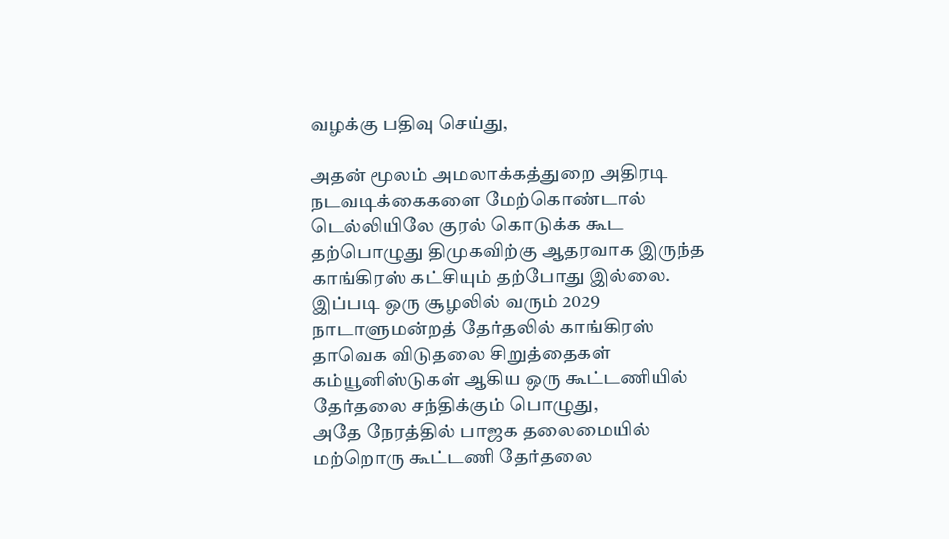வழக்கு பதிவு செய்து,

அதன் மூலம் அமலாக்கத்துறை அதிரடி நடவடிக்கைகளை மேற்கொண்டால் டெல்லியிலே குரல் கொடுக்க கூட தற்பொழுது திமுகவிற்கு ஆதரவாக இருந்த காங்கிரஸ் கட்சியும் தற்போது இல்லை. இப்படி ஒரு சூழலில் வரும் 2029 நாடாளுமன்றத் தேர்தலில் காங்கிரஸ் தாவெக விடுதலை சிறுத்தைகள் கம்யூனிஸ்டுகள் ஆகிய ஒரு கூட்டணியில் தேர்தலை சந்திக்கும் பொழுது,
அதே நேரத்தில் பாஜக தலைமையில் மற்றொரு கூட்டணி தேர்தலை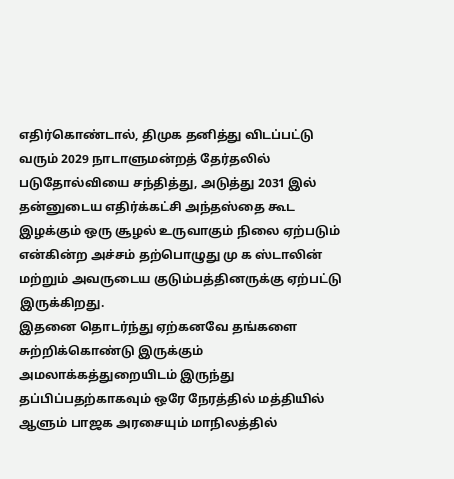எதிர்கொண்டால், திமுக தனித்து விடப்பட்டு வரும் 2029 நாடாளுமன்றத் தேர்தலில் படுதோல்வியை சந்தித்து, அடுத்து 2031 இல் தன்னுடைய எதிர்க்கட்சி அந்தஸ்தை கூட இழக்கும் ஒரு சூழல் உருவாகும் நிலை ஏற்படும் என்கின்ற அச்சம் தற்பொழுது மு க ஸ்டாலின் மற்றும் அவருடைய குடும்பத்தினருக்கு ஏற்பட்டு இருக்கிறது.
இதனை தொடர்ந்து ஏற்கனவே தங்களை சுற்றிக்கொண்டு இருக்கும் அமலாக்கத்துறையிடம் இருந்து தப்பிப்பதற்காகவும் ஒரே நேரத்தில் மத்தியில் ஆளும் பாஜக அரசையும் மாநிலத்தில்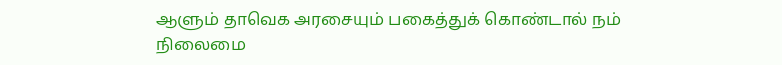ஆளும் தாவெக அரசையும் பகைத்துக் கொண்டால் நம் நிலைமை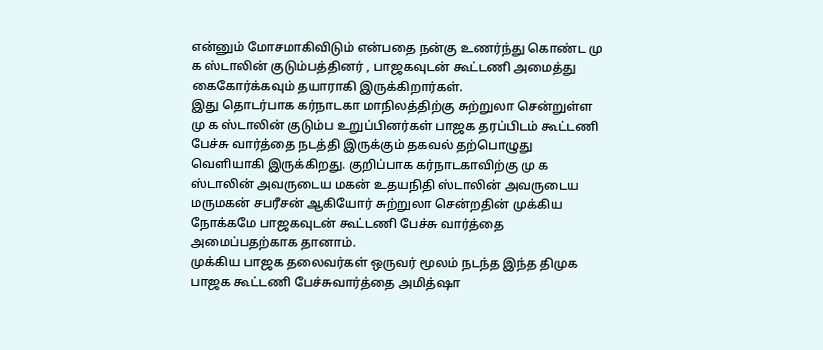என்னும் மோசமாகிவிடும் என்பதை நன்கு உணர்ந்து கொண்ட மு க ஸ்டாலின் குடும்பத்தினர் , பாஜகவுடன் கூட்டணி அமைத்து கைகோர்க்கவும் தயாராகி இருக்கிறார்கள்.
இது தொடர்பாக கர்நாடகா மாநிலத்திற்கு சுற்றுலா சென்றுள்ள மு க ஸ்டாலின் குடும்ப உறுப்பினர்கள் பாஜக தரப்பிடம் கூட்டணி பேச்சு வார்த்தை நடத்தி இருக்கும் தகவல் தற்பொழுது வெளியாகி இருக்கிறது. குறிப்பாக கர்நாடகாவிற்கு மு க ஸ்டாலின் அவருடைய மகன் உதயநிதி ஸ்டாலின் அவருடைய மருமகன் சபரீசன் ஆகியோர் சுற்றுலா சென்றதின் முக்கிய நோக்கமே பாஜகவுடன் கூட்டணி பேச்சு வார்த்தை அமைப்பதற்காக தானாம்.
முக்கிய பாஜக தலைவர்கள் ஒருவர் மூலம் நடந்த இந்த திமுக பாஜக கூட்டணி பேச்சுவார்த்தை அமித்ஷா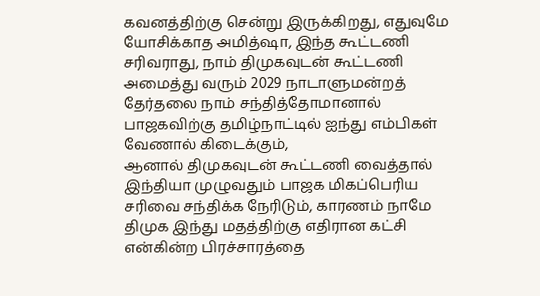கவனத்திற்கு சென்று இருக்கிறது, எதுவுமே யோசிக்காத அமித்ஷா, இந்த கூட்டணி சரிவராது, நாம் திமுகவுடன் கூட்டணி அமைத்து வரும் 2029 நாடாளுமன்றத் தேர்தலை நாம் சந்தித்தோமானால் பாஜகவிற்கு தமிழ்நாட்டில் ஐந்து எம்பிகள் வேணால் கிடைக்கும்,
ஆனால் திமுகவுடன் கூட்டணி வைத்தால் இந்தியா முழுவதும் பாஜக மிகப்பெரிய சரிவை சந்திக்க நேரிடும், காரணம் நாமே திமுக இந்து மதத்திற்கு எதிரான கட்சி என்கின்ற பிரச்சாரத்தை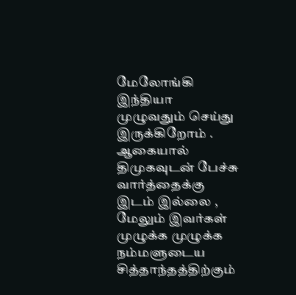மேலோங்கி இந்தியா முழுவதும் செய்து இருக்கிறோம் . ஆகையால் திமுகவுடன் பேச்சு வார்த்தைக்கு இடம் இல்லை , மேலும் இவர்கள் முழுக்க முழுக்க நம்மளுடைய சித்தாந்தத்திற்கும்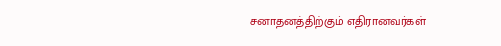சனாதனத்திற்கும் எதிரானவர்கள்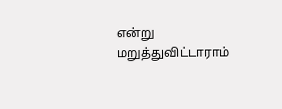என்று மறுத்துவிட்டாராம்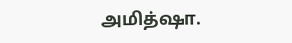அமித்ஷா.